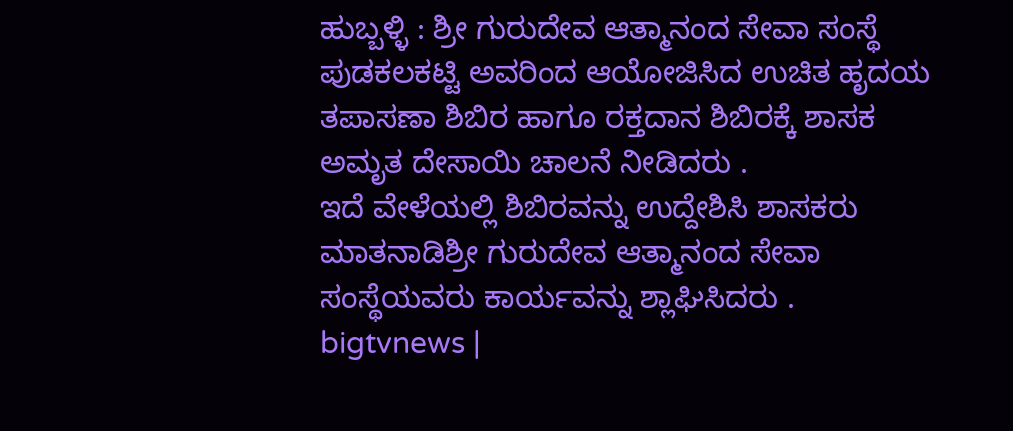ಹುಬ್ಬಳ್ಳಿ : ಶ್ರೀ ಗುರುದೇವ ಆತ್ಮಾನಂದ ಸೇವಾ ಸಂಸ್ಥೆ ಪುಡಕಲಕಟ್ಟಿ ಅವರಿಂದ ಆಯೋಜಿಸಿದ ಉಚಿತ ಹೃದಯ ತಪಾಸಣಾ ಶಿಬಿರ ಹಾಗೂ ರಕ್ತದಾನ ಶಿಬಿರಕ್ಕೆ ಶಾಸಕ ಅಮೃತ ದೇಸಾಯಿ ಚಾಲನೆ ನೀಡಿದರು .
ಇದೆ ವೇಳೆಯಲ್ಲಿ ಶಿಬಿರವನ್ನು ಉದ್ದೇಶಿಸಿ ಶಾಸಕರು ಮಾತನಾಡಿಶ್ರೀ ಗುರುದೇವ ಆತ್ಮಾನಂದ ಸೇವಾ ಸಂಸ್ಥೆಯವರು ಕಾರ್ಯವನ್ನು ಶ್ಲಾಘಿಸಿದರು .
bigtvnews |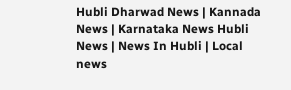Hubli Dharwad News | Kannada News | Karnataka News Hubli News | News In Hubli | Local news